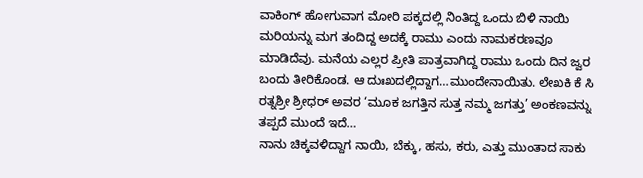ವಾಕಿಂಗ್ ಹೋಗುವಾಗ ಮೋರಿ ಪಕ್ಕದಲ್ಲಿ ನಿಂತಿದ್ದ ಒಂದು ಬಿಳಿ ನಾಯಿ ಮರಿಯನ್ನು ಮಗ ತಂದಿದ್ದ ಅದಕ್ಕೆ ರಾಮು ಎಂದು ನಾಮಕರಣವೂ ಮಾಡಿದೆವು. ಮನೆಯ ಎಲ್ಲರ ಪ್ರೀತಿ ಪಾತ್ರವಾಗಿದ್ದ ರಾಮು ಒಂದು ದಿನ ಜ್ವರ ಬಂದು ತೀರಿಕೊಂಡ. ಆ ದುಃಖದಲ್ಲಿದ್ದಾಗ…ಮುಂದೇನಾಯಿತು. ಲೇಖಕಿ ಕೆ ಸಿ ರತ್ನಶ್ರೀ ಶ್ರೀಧರ್ ಅವರ ‘ಮೂಕ ಜಗತ್ತಿನ ಸುತ್ತ ನಮ್ಮ ಜಗತ್ತು’ ಅಂಕಣವನ್ನು ತಪ್ಪದೆ ಮುಂದೆ ಇದೆ…
ನಾನು ಚಿಕ್ಕವಳಿದ್ದಾಗ ನಾಯಿ, ಬೆಕ್ಕು, ಹಸು, ಕರು, ಎತ್ತು ಮುಂತಾದ ಸಾಕು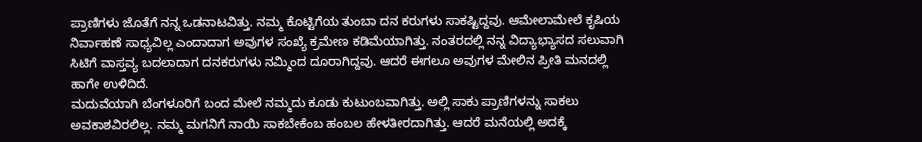ಪ್ರಾಣಿಗಳು ಜೊತೆಗೆ ನನ್ನ ಒಡನಾಟವಿತ್ತು. ನಮ್ಮ ಕೊಟ್ಟಿಗೆಯ ತುಂಬಾ ದನ ಕರುಗಳು ಸಾಕಷ್ಟಿದ್ದವು. ಆಮೇಲಾಮೇಲೆ ಕೃಷಿಯ ನಿರ್ವಾಹಣೆ ಸಾಧ್ಯವಿಲ್ಲ ಎಂದಾದಾಗ ಅವುಗಳ ಸಂಖ್ಯೆ ಕ್ರಮೇಣ ಕಡಿಮೆಯಾಗಿತ್ತು. ನಂತರದಲ್ಲಿ ನನ್ನ ವಿದ್ಯಾಭ್ಯಾಸದ ಸಲುವಾಗಿ ಸಿಟಿಗೆ ವಾಸ್ತವ್ಯ ಬದಲಾದಾಗ ದನಕರುಗಳು ನಮ್ಮಿಂದ ದೂರಾಗಿದ್ದವು. ಆದರೆ ಈಗಲೂ ಅವುಗಳ ಮೇಲಿನ ಪ್ರೀತಿ ಮನದಲ್ಲಿ ಹಾಗೇ ಉಳಿದಿದೆ.
ಮದುವೆಯಾಗಿ ಬೆಂಗಳೂರಿಗೆ ಬಂದ ಮೇಲೆ ನಮ್ಮದು ಕೂಡು ಕುಟುಂಬವಾಗಿತ್ತು. ಅಲ್ಲಿ ಸಾಕು ಪ್ರಾಣಿಗಳನ್ನು ಸಾಕಲು ಅವಕಾಶವಿರಲಿಲ್ಲ. ನಮ್ಮ ಮಗನಿಗೆ ನಾಯಿ ಸಾಕಬೇಕೆಂಬ ಹಂಬಲ ಹೇಳತೀರದಾಗಿತ್ತು. ಆದರೆ ಮನೆಯಲ್ಲಿ ಅದಕ್ಕೆ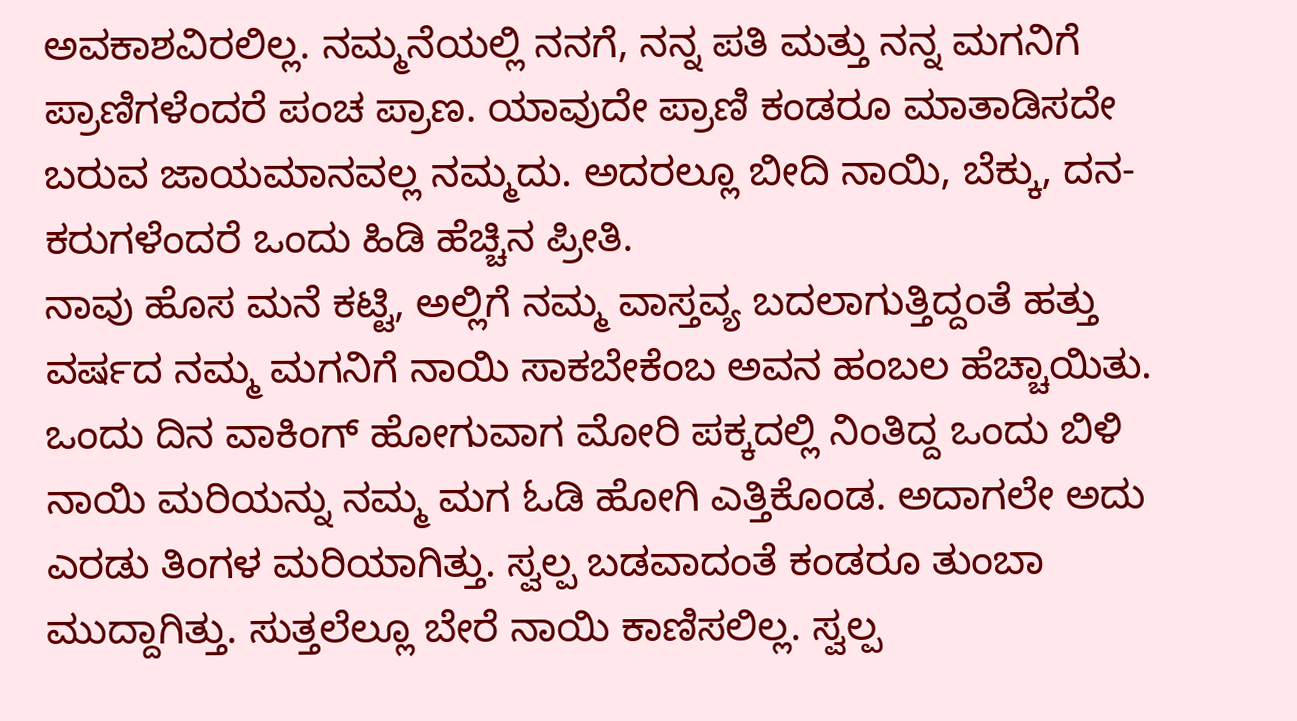ಅವಕಾಶವಿರಲಿಲ್ಲ. ನಮ್ಮನೆಯಲ್ಲಿ ನನಗೆ, ನನ್ನ ಪತಿ ಮತ್ತು ನನ್ನ ಮಗನಿಗೆ ಪ್ರಾಣಿಗಳೆಂದರೆ ಪಂಚ ಪ್ರಾಣ. ಯಾವುದೇ ಪ್ರಾಣಿ ಕಂಡರೂ ಮಾತಾಡಿಸದೇ ಬರುವ ಜಾಯಮಾನವಲ್ಲ ನಮ್ಮದು. ಅದರಲ್ಲೂ ಬೀದಿ ನಾಯಿ, ಬೆಕ್ಕು, ದನ-ಕರುಗಳೆಂದರೆ ಒಂದು ಹಿಡಿ ಹೆಚ್ಚಿನ ಪ್ರೀತಿ.
ನಾವು ಹೊಸ ಮನೆ ಕಟ್ಟಿ, ಅಲ್ಲಿಗೆ ನಮ್ಮ ವಾಸ್ತವ್ಯ ಬದಲಾಗುತ್ತಿದ್ದಂತೆ ಹತ್ತು ವರ್ಷದ ನಮ್ಮ ಮಗನಿಗೆ ನಾಯಿ ಸಾಕಬೇಕೆಂಬ ಅವನ ಹಂಬಲ ಹೆಚ್ಚಾಯಿತು. ಒಂದು ದಿನ ವಾಕಿಂಗ್ ಹೋಗುವಾಗ ಮೋರಿ ಪಕ್ಕದಲ್ಲಿ ನಿಂತಿದ್ದ ಒಂದು ಬಿಳಿ ನಾಯಿ ಮರಿಯನ್ನು ನಮ್ಮ ಮಗ ಓಡಿ ಹೋಗಿ ಎತ್ತಿಕೊಂಡ. ಅದಾಗಲೇ ಅದು ಎರಡು ತಿಂಗಳ ಮರಿಯಾಗಿತ್ತು. ಸ್ವಲ್ಪ ಬಡವಾದಂತೆ ಕಂಡರೂ ತುಂಬಾ ಮುದ್ದಾಗಿತ್ತು. ಸುತ್ತಲೆಲ್ಲೂ ಬೇರೆ ನಾಯಿ ಕಾಣಿಸಲಿಲ್ಲ. ಸ್ವಲ್ಪ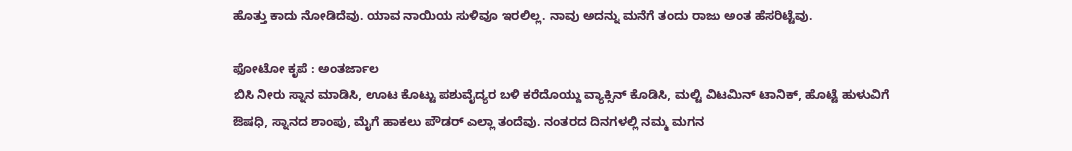ಹೊತ್ತು ಕಾದು ನೋಡಿದೆವು. ಯಾವ ನಾಯಿಯ ಸುಳಿವೂ ಇರಲಿಲ್ಲ. ನಾವು ಅದನ್ನು ಮನೆಗೆ ತಂದು ರಾಜು ಅಂತ ಹೆಸರಿಟ್ಟೆವು.

ಫೋಟೋ ಕೃಪೆ : ಅಂತರ್ಜಾಲ
ಬಿಸಿ ನೀರು ಸ್ನಾನ ಮಾಡಿಸಿ, ಊಟ ಕೊಟ್ಟು ಪಶುವೈದ್ಯರ ಬಳಿ ಕರೆದೊಯ್ದು ವ್ಯಾಕ್ಸಿನ್ ಕೊಡಿಸಿ, ಮಲ್ಟಿ ವಿಟಮಿನ್ ಟಾನಿಕ್, ಹೊಟ್ಟೆ ಹುಳುವಿಗೆ ಔಷಧಿ, ಸ್ನಾನದ ಶಾಂಪು, ಮೈಗೆ ಹಾಕಲು ಪೌಡರ್ ಎಲ್ಲಾ ತಂದೆವು. ನಂತರದ ದಿನಗಳಲ್ಲಿ ನಮ್ಮ ಮಗನ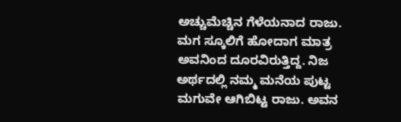ಅಚ್ಚುಮೆಚ್ಚಿನ ಗೆಳೆಯನಾದ ರಾಜು. ಮಗ ಸ್ಕೂಲಿಗೆ ಹೋದಾಗ ಮಾತ್ರ ಅವನಿಂದ ದೂರವಿರುತ್ತಿದ್ದ. ನಿಜ ಅರ್ಥದಲ್ಲಿ ನಮ್ಮ ಮನೆಯ ಪುಟ್ಟ ಮಗುವೇ ಆಗಿಬಿಟ್ಟ ರಾಜು. ಅವನ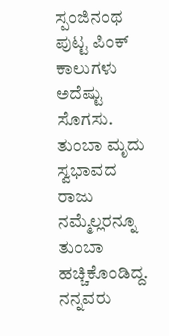ಸ್ಪಂಜಿನಂಥ ಪುಟ್ಟ ಪಿಂಕ್ ಕಾಲುಗಳು ಅದೆಷ್ಟು ಸೊಗಸು. ತುಂಬಾ ಮೃದು ಸ್ವಭಾವದ ರಾಜು ನಮ್ಮೆಲ್ಲರನ್ನೂ ತುಂಬಾ ಹಚ್ಚಿಕೊಂಡಿದ್ದ. ನನ್ನವರು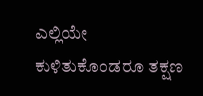ಎಲ್ಲಿಯೇ ಕುಳಿತುಕೊಂಡರೂ ತಕ್ಷಣ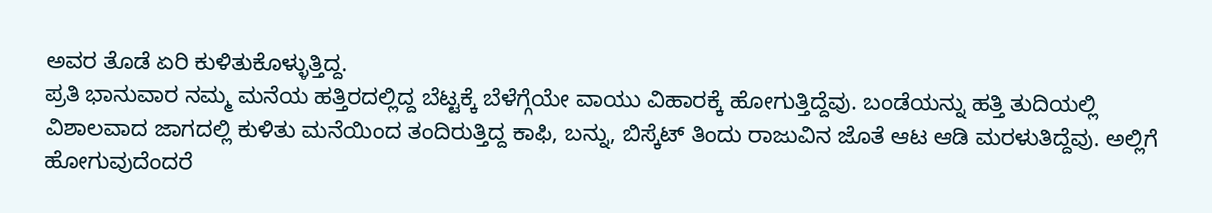ಅವರ ತೊಡೆ ಏರಿ ಕುಳಿತುಕೊಳ್ಳುತ್ತಿದ್ದ.
ಪ್ರತಿ ಭಾನುವಾರ ನಮ್ಮ ಮನೆಯ ಹತ್ತಿರದಲ್ಲಿದ್ದ ಬೆಟ್ಟಕ್ಕೆ ಬೆಳೆಗ್ಗೆಯೇ ವಾಯು ವಿಹಾರಕ್ಕೆ ಹೋಗುತ್ತಿದ್ದೆವು. ಬಂಡೆಯನ್ನು ಹತ್ತಿ ತುದಿಯಲ್ಲಿ ವಿಶಾಲವಾದ ಜಾಗದಲ್ಲಿ ಕುಳಿತು ಮನೆಯಿಂದ ತಂದಿರುತ್ತಿದ್ದ ಕಾಫಿ, ಬನ್ನು, ಬಿಸ್ಕೆಟ್ ತಿಂದು ರಾಜುವಿನ ಜೊತೆ ಆಟ ಆಡಿ ಮರಳುತಿದ್ದೆವು. ಅಲ್ಲಿಗೆ ಹೋಗುವುದೆಂದರೆ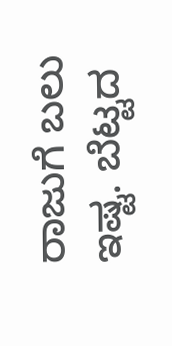ರಾಜುಗೆ ಬಲು ಇಷ್ಟ. ಬೆಟ್ಟದ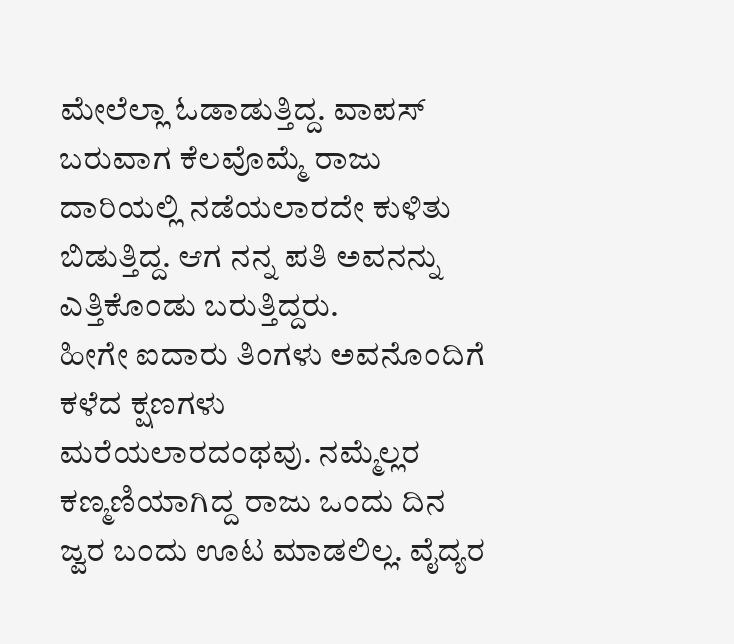ಮೇಲೆಲ್ಲಾ ಓಡಾಡುತ್ತಿದ್ದ. ವಾಪಸ್ ಬರುವಾಗ ಕೆಲವೊಮ್ಮೆ ರಾಜು ದಾರಿಯಲ್ಲಿ ನಡೆಯಲಾರದೇ ಕುಳಿತು ಬಿಡುತ್ತಿದ್ದ. ಆಗ ನನ್ನ ಪತಿ ಅವನನ್ನು ಎತ್ತಿಕೊಂಡು ಬರುತ್ತಿದ್ದರು.
ಹೀಗೇ ಐದಾರು ತಿಂಗಳು ಅವನೊಂದಿಗೆ ಕಳೆದ ಕ್ಷಣಗಳು ಮರೆಯಲಾರದಂಥವು. ನಮ್ಮೆಲ್ಲರ ಕಣ್ಮಣಿಯಾಗಿದ್ದ ರಾಜು ಒಂದು ದಿನ ಜ್ವರ ಬಂದು ಊಟ ಮಾಡಲಿಲ್ಲ. ವೈದ್ಯರ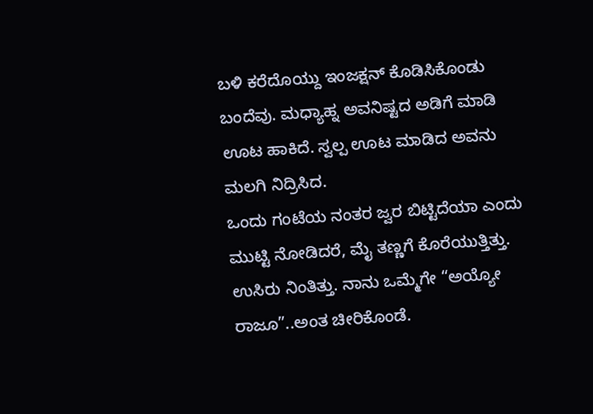ಬಳಿ ಕರೆದೊಯ್ದು ಇಂಜಕ್ಷನ್ ಕೊಡಿಸಿಕೊಂಡು ಬಂದೆವು. ಮಧ್ಯಾಹ್ನ ಅವನಿಷ್ಟದ ಅಡಿಗೆ ಮಾಡಿ ಊಟ ಹಾಕಿದೆ. ಸ್ವಲ್ಪ ಊಟ ಮಾಡಿದ ಅವನು ಮಲಗಿ ನಿದ್ರಿಸಿದ.
ಒಂದು ಗಂಟೆಯ ನಂತರ ಜ್ವರ ಬಿಟ್ಟಿದೆಯಾ ಎಂದು ಮುಟ್ಟಿ ನೋಡಿದರೆ, ಮೈ ತಣ್ಣಗೆ ಕೊರೆಯುತ್ತಿತ್ತು. ಉಸಿರು ನಿಂತಿತ್ತು. ನಾನು ಒಮ್ಮೆಗೇ “ಅಯ್ಯೋ ರಾಜೂ”..ಅಂತ ಚೀರಿಕೊಂಡೆ.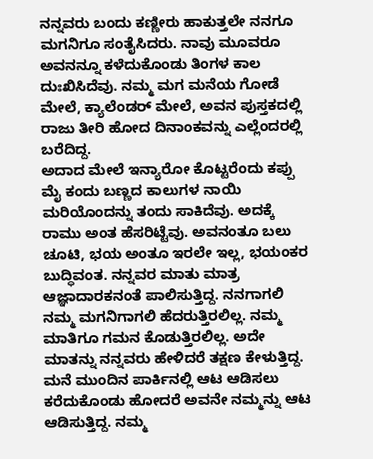ನನ್ನವರು ಬಂದು ಕಣ್ಣೀರು ಹಾಕುತ್ತಲೇ ನನಗೂ ಮಗನಿಗೂ ಸಂತೈಸಿದರು. ನಾವು ಮೂವರೂ ಅವನನ್ನೂ ಕಳೆದುಕೊಂಡು ತಿಂಗಳ ಕಾಲ ದುಃಖಿಸಿದೆವು. ನಮ್ಮ ಮಗ ಮನೆಯ ಗೋಡೆ ಮೇಲೆ, ಕ್ಯಾಲೆಂಡರ್ ಮೇಲೆ, ಅವನ ಪುಸ್ತಕದಲ್ಲಿ ರಾಜು ತೀರಿ ಹೋದ ದಿನಾಂಕವನ್ನು ಎಲ್ಲೆಂದರಲ್ಲಿ ಬರೆದಿದ್ದ.
ಅದಾದ ಮೇಲೆ ಇನ್ಯಾರೋ ಕೊಟ್ಟರೆಂದು ಕಪ್ಪು ಮೈ ಕಂದು ಬಣ್ಣದ ಕಾಲುಗಳ ನಾಯಿ ಮರಿಯೊಂದನ್ನು ತಂದು ಸಾಕಿದೆವು. ಅದಕ್ಕೆ ರಾಮು ಅಂತ ಹೆಸರಿಟ್ಟೆವು. ಅವನಂತೂ ಬಲು ಚೂಟಿ, ಭಯ ಅಂತೂ ಇರಲೇ ಇಲ್ಲ, ಭಯಂಕರ ಬುದ್ಧಿವಂತ. ನನ್ನವರ ಮಾತು ಮಾತ್ರ ಆಜ್ಞಾದಾರಕನಂತೆ ಪಾಲಿಸುತ್ತಿದ್ದ. ನನಗಾಗಲಿ ನಮ್ಮ ಮಗನಿಗಾಗಲಿ ಹೆದರುತ್ತಿರಲಿಲ್ಲ. ನಮ್ಮ ಮಾತಿಗೂ ಗಮನ ಕೊಡುತ್ತಿರಲಿಲ್ಲ. ಅದೇ ಮಾತನ್ನು ನನ್ನವರು ಹೇಳಿದರೆ ತಕ್ಷಣ ಕೇಳುತ್ತಿದ್ದ.
ಮನೆ ಮುಂದಿನ ಪಾರ್ಕಿನಲ್ಲಿ ಆಟ ಆಡಿಸಲು ಕರೆದುಕೊಂಡು ಹೋದರೆ ಅವನೇ ನಮ್ಮನ್ನು ಆಟ ಆಡಿಸುತ್ತಿದ್ದ. ನಮ್ಮ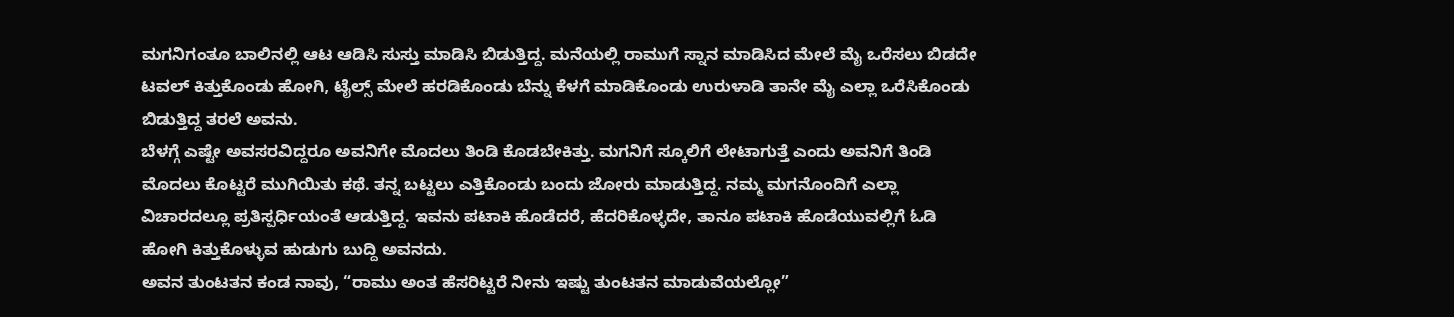ಮಗನಿಗಂತೂ ಬಾಲಿನಲ್ಲಿ ಆಟ ಆಡಿಸಿ ಸುಸ್ತು ಮಾಡಿಸಿ ಬಿಡುತ್ತಿದ್ದ. ಮನೆಯಲ್ಲಿ ರಾಮುಗೆ ಸ್ನಾನ ಮಾಡಿಸಿದ ಮೇಲೆ ಮೈ ಒರೆಸಲು ಬಿಡದೇ ಟವಲ್ ಕಿತ್ತುಕೊಂಡು ಹೋಗಿ, ಟೈಲ್ಸ್ ಮೇಲೆ ಹರಡಿಕೊಂಡು ಬೆನ್ನು ಕೆಳಗೆ ಮಾಡಿಕೊಂಡು ಉರುಳಾಡಿ ತಾನೇ ಮೈ ಎಲ್ಲಾ ಒರೆಸಿಕೊಂಡು ಬಿಡುತ್ತಿದ್ದ ತರಲೆ ಅವನು.
ಬೆಳಗ್ಗೆ ಎಷ್ಟೇ ಅವಸರವಿದ್ದರೂ ಅವನಿಗೇ ಮೊದಲು ತಿಂಡಿ ಕೊಡಬೇಕಿತ್ತು. ಮಗನಿಗೆ ಸ್ಕೂಲಿಗೆ ಲೇಟಾಗುತ್ತೆ ಎಂದು ಅವನಿಗೆ ತಿಂಡಿ ಮೊದಲು ಕೊಟ್ಟರೆ ಮುಗಿಯಿತು ಕಥೆ. ತನ್ನ ಬಟ್ಟಲು ಎತ್ತಿಕೊಂಡು ಬಂದು ಜೋರು ಮಾಡುತ್ತಿದ್ದ. ನಮ್ಮ ಮಗನೊಂದಿಗೆ ಎಲ್ಲಾ ವಿಚಾರದಲ್ಲೂ ಪ್ರತಿಸ್ಪರ್ಧಿಯಂತೆ ಆಡುತ್ತಿದ್ದ. ಇವನು ಪಟಾಕಿ ಹೊಡೆದರೆ, ಹೆದರಿಕೊಳ್ಳದೇ, ತಾನೂ ಪಟಾಕಿ ಹೊಡೆಯುವಲ್ಲಿಗೆ ಓಡಿ ಹೋಗಿ ಕಿತ್ತುಕೊಳ್ಳುವ ಹುಡುಗು ಬುದ್ದಿ ಅವನದು.
ಅವನ ತುಂಟತನ ಕಂಡ ನಾವು, “ರಾಮು ಅಂತ ಹೆಸರಿಟ್ಟರೆ ನೀನು ಇಷ್ಟು ತುಂಟತನ ಮಾಡುವೆಯಲ್ಲೋ”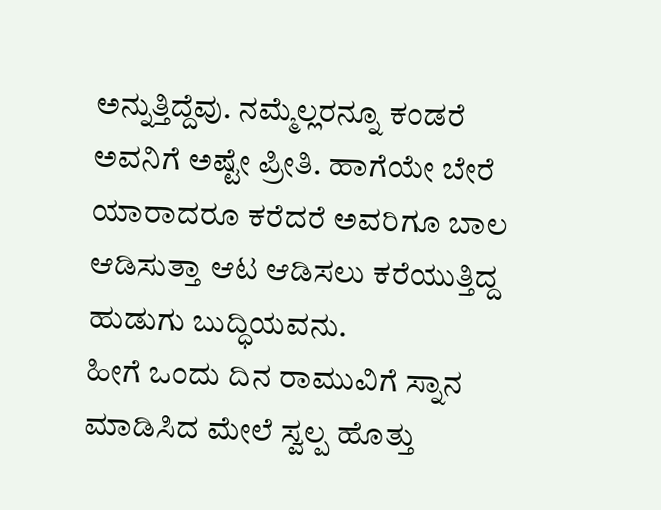ಅನ್ನುತ್ತಿದ್ದೆವು. ನಮ್ಮೆಲ್ಲರನ್ನೂ ಕಂಡರೆ ಅವನಿಗೆ ಅಷ್ಟೇ ಪ್ರೀತಿ. ಹಾಗೆಯೇ ಬೇರೆ ಯಾರಾದರೂ ಕರೆದರೆ ಅವರಿಗೂ ಬಾಲ ಆಡಿಸುತ್ತಾ ಆಟ ಆಡಿಸಲು ಕರೆಯುತ್ತಿದ್ದ ಹುಡುಗು ಬುದ್ಧಿಯವನು.
ಹೀಗೆ ಒಂದು ದಿನ ರಾಮುವಿಗೆ ಸ್ನಾನ ಮಾಡಿಸಿದ ಮೇಲೆ ಸ್ವಲ್ಪ ಹೊತ್ತು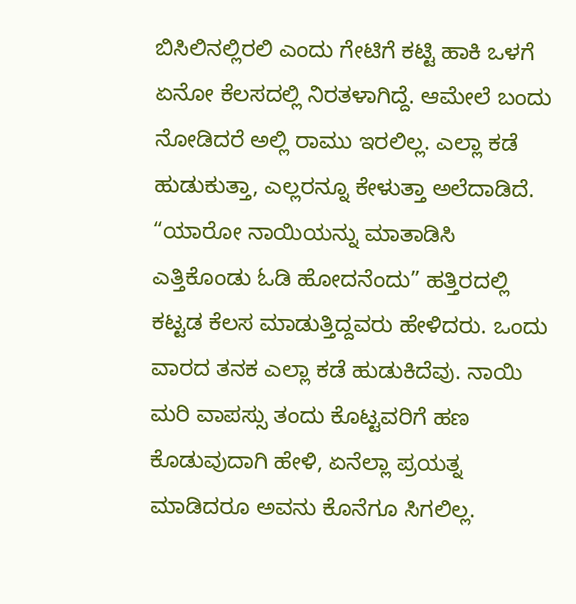ಬಿಸಿಲಿನಲ್ಲಿರಲಿ ಎಂದು ಗೇಟಿಗೆ ಕಟ್ಟಿ ಹಾಕಿ ಒಳಗೆ ಏನೋ ಕೆಲಸದಲ್ಲಿ ನಿರತಳಾಗಿದ್ದೆ. ಆಮೇಲೆ ಬಂದು ನೋಡಿದರೆ ಅಲ್ಲಿ ರಾಮು ಇರಲಿಲ್ಲ. ಎಲ್ಲಾ ಕಡೆ ಹುಡುಕುತ್ತಾ, ಎಲ್ಲರನ್ನೂ ಕೇಳುತ್ತಾ ಅಲೆದಾಡಿದೆ. “ಯಾರೋ ನಾಯಿಯನ್ನು ಮಾತಾಡಿಸಿ ಎತ್ತಿಕೊಂಡು ಓಡಿ ಹೋದನೆಂದು” ಹತ್ತಿರದಲ್ಲಿ ಕಟ್ಟಡ ಕೆಲಸ ಮಾಡುತ್ತಿದ್ದವರು ಹೇಳಿದರು. ಒಂದು ವಾರದ ತನಕ ಎಲ್ಲಾ ಕಡೆ ಹುಡುಕಿದೆವು. ನಾಯಿ ಮರಿ ವಾಪಸ್ಸು ತಂದು ಕೊಟ್ಟವರಿಗೆ ಹಣ ಕೊಡುವುದಾಗಿ ಹೇಳಿ, ಏನೆಲ್ಲಾ ಪ್ರಯತ್ನ ಮಾಡಿದರೂ ಅವನು ಕೊನೆಗೂ ಸಿಗಲಿಲ್ಲ.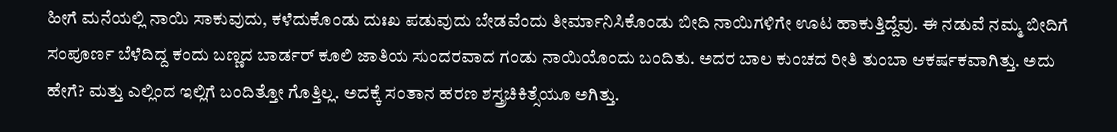ಹೀಗೆ ಮನೆಯಲ್ಲಿ ನಾಯಿ ಸಾಕುವುದು, ಕಳೆದುಕೊಂಡು ದುಃಖ ಪಡುವುದು ಬೇಡವೆಂದು ತೀರ್ಮಾನಿಸಿಕೊಂಡು ಬೀದಿ ನಾಯಿಗಳಿಗೇ ಊಟ ಹಾಕುತ್ತಿದ್ದೆವು. ಈ ನಡುವೆ ನಮ್ಮ ಬೀದಿಗೆ ಸಂಪೂರ್ಣ ಬೆಳೆದಿದ್ದ ಕಂದು ಬಣ್ಣದ ಬಾರ್ಡರ್ ಕೂಲಿ ಜಾತಿಯ ಸುಂದರವಾದ ಗಂಡು ನಾಯಿಯೊಂದು ಬಂದಿತು. ಅದರ ಬಾಲ ಕುಂಚದ ರೀತಿ ತುಂಬಾ ಆಕರ್ಷಕವಾಗಿತ್ತು. ಅದು ಹೇಗೆ? ಮತ್ತು ಎಲ್ಲಿಂದ ಇಲ್ಲಿಗೆ ಬಂದಿತ್ತೋ ಗೊತ್ತಿಲ್ಲ. ಅದಕ್ಕೆ ಸಂತಾನ ಹರಣ ಶಸ್ತ್ರಚಿಕಿತ್ಸೆಯೂ ಅಗಿತ್ತು.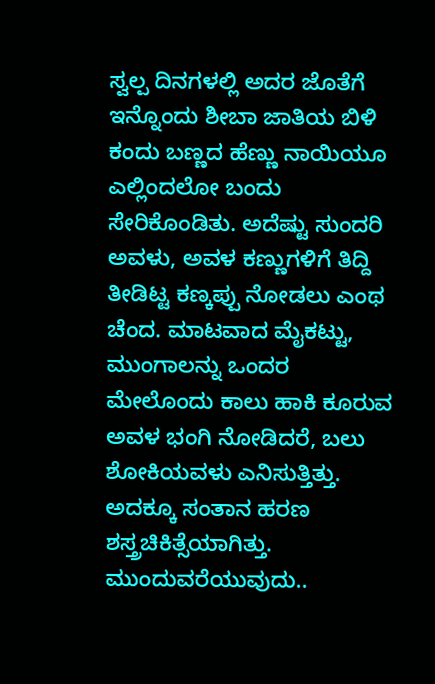ಸ್ವಲ್ಪ ದಿನಗಳಲ್ಲಿ ಅದರ ಜೊತೆಗೆ ಇನ್ನೊಂದು ಶೀಬಾ ಜಾತಿಯ ಬಿಳಿ ಕಂದು ಬಣ್ಣದ ಹೆಣ್ಣು ನಾಯಿಯೂ ಎಲ್ಲಿಂದಲೋ ಬಂದು ಸೇರಿಕೊಂಡಿತು. ಅದೆಷ್ಟು ಸುಂದರಿ ಅವಳು, ಅವಳ ಕಣ್ಣುಗಳಿಗೆ ತಿದ್ದಿ ತೀಡಿಟ್ಟ ಕಣ್ಕಪ್ಪು ನೋಡಲು ಎಂಥ ಚೆಂದ. ಮಾಟವಾದ ಮೈಕಟ್ಟು, ಮುಂಗಾಲನ್ನು ಒಂದರ ಮೇಲೊಂದು ಕಾಲು ಹಾಕಿ ಕೂರುವ ಅವಳ ಭಂಗಿ ನೋಡಿದರೆ, ಬಲು ಶೋಕಿಯವಳು ಎನಿಸುತ್ತಿತ್ತು. ಅದಕ್ಕೂ ಸಂತಾನ ಹರಣ ಶಸ್ತ್ರಚಿಕಿತ್ಸೆಯಾಗಿತ್ತು.
ಮುಂದುವರೆಯುವುದು..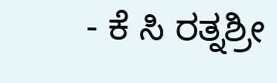- ಕೆ ಸಿ ರತ್ನಶ್ರೀ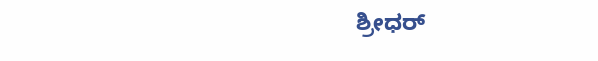ಶ್ರೀಧರ್